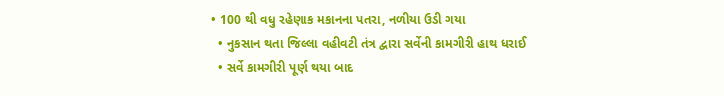• 100 થી વધુ રહેણાક મકાનના પતરા, નળીયા ઉડી ગયા
  • નુકસાન થતા જિલ્લા વહીવટી તંત્ર દ્વારા સર્વેની કામગીરી હાથ ધરાઈ
  • સર્વે કામગીરી પૂર્ણ થયા બાદ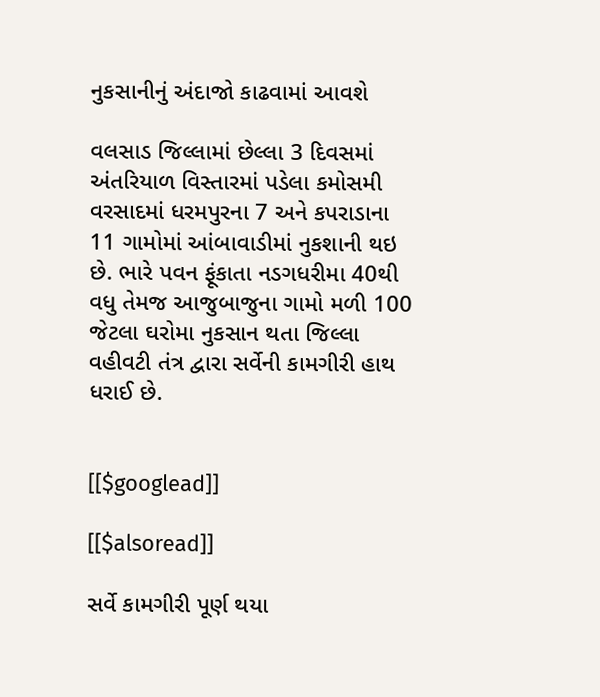નુકસાનીનું અંદાજો કાઢવામાં આવશે

વલસાડ જિલ્લામાં છેલ્લા 3 દિવસમાં અંતરિયાળ વિસ્તારમાં પડેલા કમોસમી વરસાદમાં ધરમપુરના 7 અને કપરાડાના 11 ગામોમાં આંબાવાડીમાં નુકશાની થઇ છે. ભારે પવન ફૂંકાતા નડગધરીમા 40થી વધુ તેમજ આજુબાજુના ગામો મળી 100 જેટલા ઘરોમા નુકસાન થતા જિલ્લા વહીવટી તંત્ર દ્વારા સર્વેની કામગીરી હાથ ધરાઈ છે.


[[$googlead]]

[[$alsoread]]

સર્વે કામગીરી પૂર્ણ થયા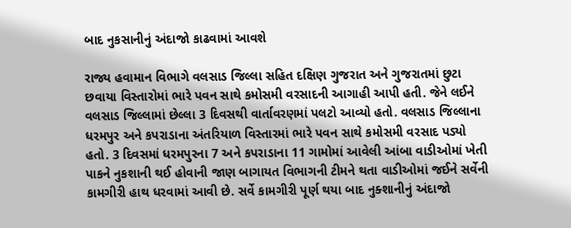બાદ નુકસાનીનું અંદાજો કાઢવામાં આવશે

રાજ્ય હવામાન વિભાગે વલસાડ જિલ્લા સહિત દક્ષિણ ગુજરાત અને ગુજરાતમાં છુટા છવાયા વિસ્તારોમાં ભારે પવન સાથે કમોસમી વરસાદની આગાહી આપી હતી. જેને લઈને વલસાડ જિલ્લામાં છેલ્લા 3 દિવસથી વાર્તાવરણમાં પલટો આવ્યો હતો. વલસાડ જિલ્લાના ધરમપુર અને કપરાડાના અંતરિયાળ વિસ્તારમાં ભારે પવન સાથે કમોસમી વરસાદ પડ્યો હતો. 3 દિવસમાં ધરમપુરના 7 અને કપરાડાના 11 ગામોમાં આવેલી આંબા વાડીઓમાં ખેતી પાકને નુકશાની થઈ હોવાની જાણ બાગાયત વિભાગની ટીમને થતા વાડીઓમાં જઈને સર્વેની કામગીરી હાથ ધરવામાં આવી છે. સર્વે કામગીરી પૂર્ણ થયા બાદ નુક્શાનીનું અંદાજો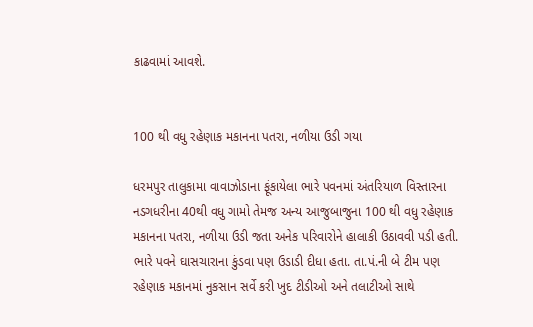કાઢવામાં આવશે.


100 થી વધુ રહેણાક મકાનના પતરા, નળીયા ઉડી ગયા

ધરમપુર તાલુકામા વાવાઝોડાના ફૂંકાયેલા ભારે પવનમાં અંતરિયાળ વિસ્તારના નડગધરીના 40થી વધુ ગામો તેમજ અન્ય આજુબાજુના 100 થી વધુ રહેણાક મકાનના પતરા, નળીયા ઉડી જતા અનેક પરિવારોને હાલાકી ઉઠાવવી પડી હતી. ભારે પવને ઘાસચારાના કુંડવા પણ ઉડાડી દીધા હતા. તા.પં.ની બે ટીમ પણ રહેણાક મકાનમાં નુકસાન સર્વે કરી ખુદ ટીડીઓ અને તલાટીઓ સાથે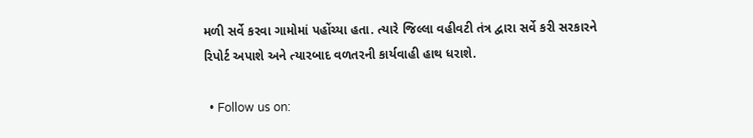મળી સર્વે કરવા ગામોમાં પહોંચ્યા હતા. ત્યારે જિલ્લા વહીવટી તંત્ર દ્વારા સર્વે કરી સરકારને રિપોર્ટ અપાશે અને ત્યારબાદ વળતરની કાર્યવાહી હાથ ધરાશે.

  • Follow us on: